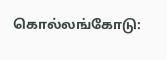கொல்லங்கோடு: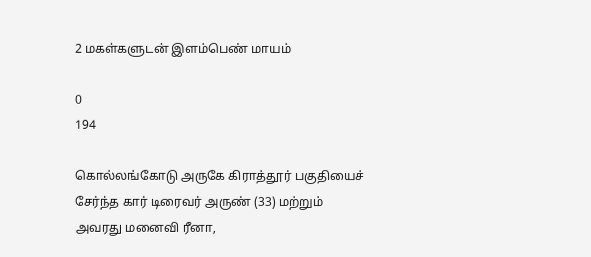2 மகள்களுடன் இளம்பெண் மாயம்

0
194

கொல்லங்கோடு அருகே கிராத்தூர் பகுதியைச் சேர்ந்த கார் டிரைவர் அருண் (33) மற்றும் அவரது மனைவி ரீனா,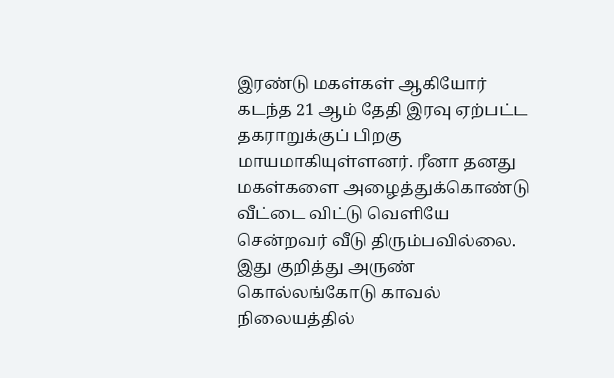இரண்டு மகள்கள் ஆகியோர் கடந்த 21 ஆம் தேதி இரவு ஏற்பட்ட தகராறுக்குப் பிறகு மாயமாகியுள்ளனர். ரீனா தனது மகள்களை அழைத்துக்கொண்டு வீட்டை விட்டு வெளியே சென்றவர் வீடு திரும்பவில்லை. இது குறித்து அருண் கொல்லங்கோடு காவல் நிலையத்தில்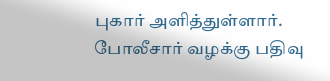புகார் அளித்துள்ளார். போலீசார் வழக்கு பதிவு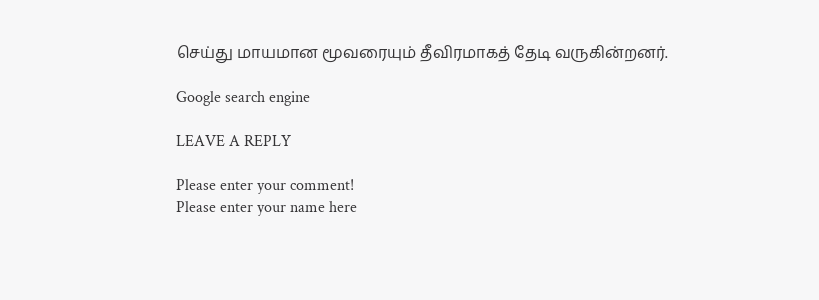செய்து மாயமான மூவரையும் தீவிரமாகத் தேடி வருகின்றனர்.

Google search engine

LEAVE A REPLY

Please enter your comment!
Please enter your name here